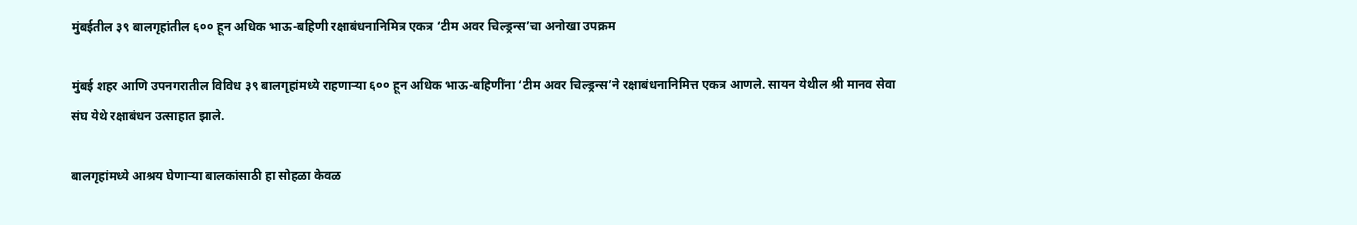मुंबईतील ३९ बालगृहांतील ६०० हून अधिक भाऊ-बहिणी रक्षाबंधनानिमित्र एकत्र ‘टीम अवर चिल्ड्रन्स’चा अनोखा उपक्रम

मुंबई शहर आणि उपनगरातील विविध ३९ बालगृहांमध्ये राहणाऱ्या ६०० हून अधिक भाऊ-बहिणींना ‘टीम अवर चिल्ड्रन्स’ने रक्षाबंधनानिमित्त एकत्र आणले. सायन येथील श्री मानव सेवा संघ येथे रक्षाबंधन उत्साहात झाले.

बालगृहांमध्ये आश्रय घेणाऱ्या बालकांसाठी हा सोहळा केवळ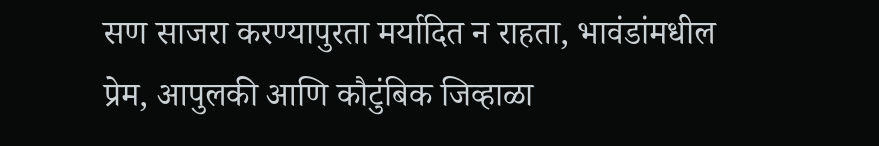सण साजरा करण्यापुरता मर्यादित न राहता, भावंडांमधील प्रेम, आपुलकी आणि कौटुंबिक जिव्हाळा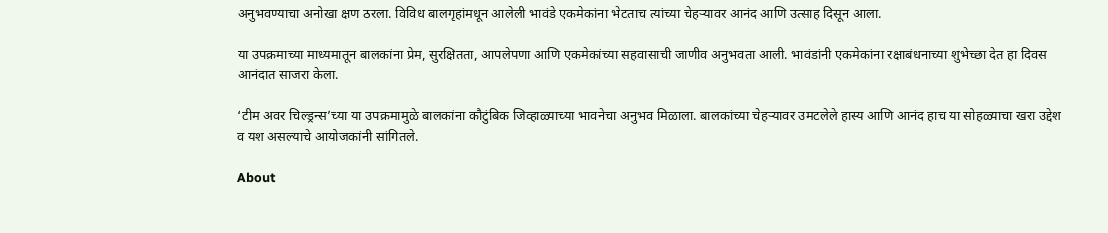अनुभवण्याचा अनोखा क्षण ठरला. विविध बालगृहांमधून आलेली भावंडे एकमेकांना भेटताच त्यांच्या चेहऱ्यावर आनंद आणि उत्साह दिसून आला.

या उपक्रमाच्या माध्यमातून बालकांना प्रेम, सुरक्षितता, आपलेपणा आणि एकमेकांच्या सहवासाची जाणीव अनुभवता आली. भावंडांनी एकमेकांना रक्षाबंधनाच्या शुभेच्छा देत हा दिवस आनंदात साजरा केला.

‘टीम अवर चिल्ड्रन्स’च्या या उपक्रमामुळे बालकांना कौटुंबिक जिव्हाळ्याच्या भावनेचा अनुभव मिळाला. बालकांच्या चेहऱ्यावर उमटलेले हास्य आणि आनंद हाच या सोहळ्याचा खरा उद्देश व यश असल्याचे आयोजकांनी सांगितले.

About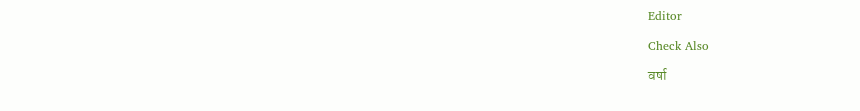Editor

Check Also

वर्षा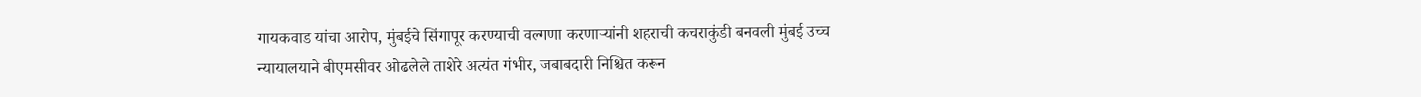गायकवाड यांचा आरोप, मुंबईचे सिंगापूर करण्याची वल्गणा करणाऱ्यांनी शहराची कचराकुंडी बनवली मुंबई उच्च न्यायालयाने बीएमसीवर ओढलेले ताशेरे अत्यंत गंभीर, जबाबदारी निश्चित करून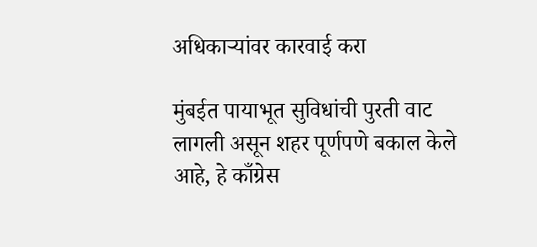अधिकाऱ्यांवर कारवाई करा

मुंबईत पायाभूत सुविधांची पुरती वाट लागली असून शहर पूर्णपणे बकाल केले आहे, हे काँग्रेस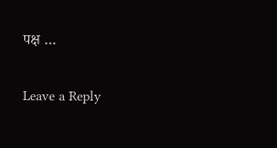पक्ष …

Leave a Reply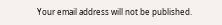Your email address will not be published.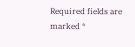Required fields are marked *